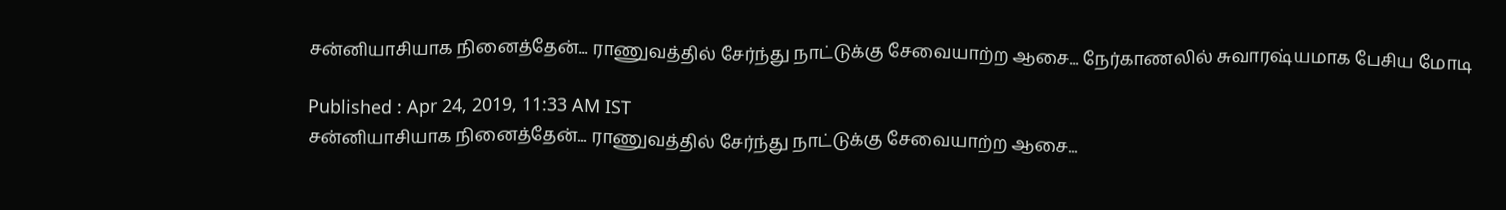சன்னியாசியாக நினைத்தேன்... ராணுவத்தில் சேர்ந்து நாட்டுக்கு சேவையாற்ற ஆசை... நேர்காணலில் சுவாரஷ்யமாக பேசிய மோடி

Published : Apr 24, 2019, 11:33 AM IST
சன்னியாசியாக நினைத்தேன்... ராணுவத்தில் சேர்ந்து நாட்டுக்கு சேவையாற்ற ஆசை...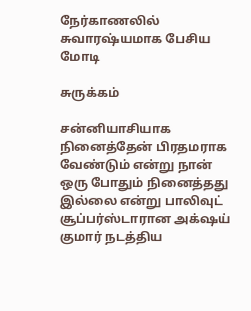நேர்காணலில் சுவாரஷ்யமாக பேசிய மோடி

சுருக்கம்

சன்னியாசியாக நினைத்தேன் பிரதமராக வேண்டும் என்று நான் ஒரு போதும் நினைத்தது இல்லை என்று பாலிவுட் சூப்பர்ஸ்டாரான அக்‌ஷய் குமார் நடத்திய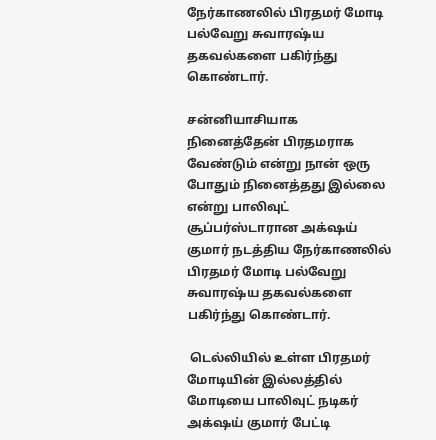நேர்காணலில் பிரதமர் மோடி பல்வேறு சுவாரஷ்ய தகவல்களை பகிர்ந்து கொண்டார்.

சன்னியாசியாக நினைத்தேன் பிரதமராக வேண்டும் என்று நான் ஒரு போதும் நினைத்தது இல்லை என்று பாலிவுட் சூப்பர்ஸ்டாரான அக்‌ஷய் குமார் நடத்திய நேர்காணலில் பிரதமர் மோடி பல்வேறு சுவாரஷ்ய தகவல்களை பகிர்ந்து கொண்டார்.

 டெல்லியில் உள்ள பிரதமர் மோடியின் இல்லத்தில்  மோடியை பாலிவுட் நடிகர் அக்‌ஷய் குமார் பேட்டி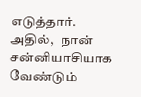எடுத்தார். அதில்,   நான் சன்னியாசியாக வேண்டும்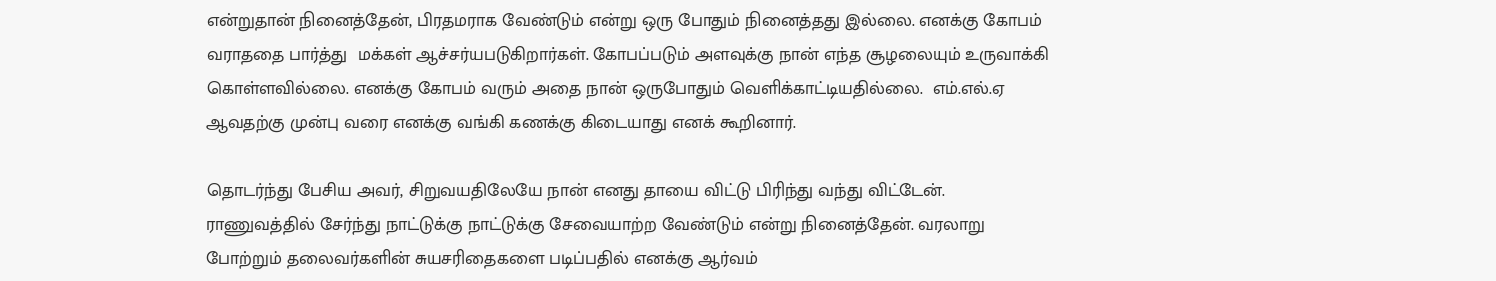என்றுதான் நினைத்தேன், பிரதமராக வேண்டும் என்று ஒரு போதும் நினைத்தது இல்லை. எனக்கு கோபம் வராததை பார்த்து  மக்கள் ஆச்சர்யபடுகிறார்கள். கோபப்படும் அளவுக்கு நான் எந்த சூழலையும் உருவாக்கி கொள்ளவில்லை. எனக்கு கோபம் வரும் அதை நான் ஒருபோதும் வெளிக்காட்டியதில்லை.  எம்.எல்.ஏ ஆவதற்கு முன்பு வரை எனக்கு வங்கி கணக்கு கிடையாது எனக் கூறினார்.

தொடர்ந்து பேசிய அவர், சிறுவயதிலேயே நான் எனது தாயை விட்டு பிரிந்து வந்து விட்டேன். ராணுவத்தில் சேர்ந்து நாட்டுக்கு நாட்டுக்கு சேவையாற்ற வேண்டும் என்று நினைத்தேன். வரலாறு போற்றும் தலைவர்களின் சுயசரிதைகளை படிப்பதில் எனக்கு ஆர்வம்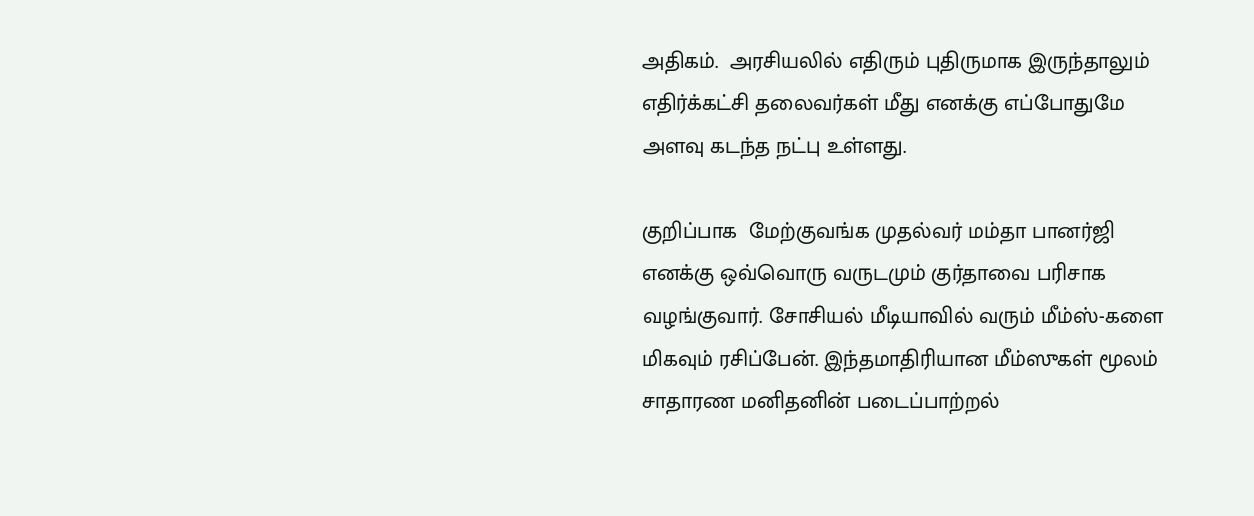அதிகம்.  அரசியலில் எதிரும் புதிருமாக இருந்தாலும் எதிர்க்கட்சி தலைவர்கள் மீது எனக்கு எப்போதுமே அளவு கடந்த நட்பு உள்ளது.

குறிப்பாக  மேற்குவங்க முதல்வர் மம்தா பானர்ஜி எனக்கு ஒவ்வொரு வருடமும் குர்தாவை பரிசாக வழங்குவார். சோசியல் மீடியாவில் வரும் மீம்ஸ்-களை மிகவும் ரசிப்பேன். இந்தமாதிரியான மீம்ஸுகள் மூலம் சாதாரண மனிதனின் படைப்பாற்றல்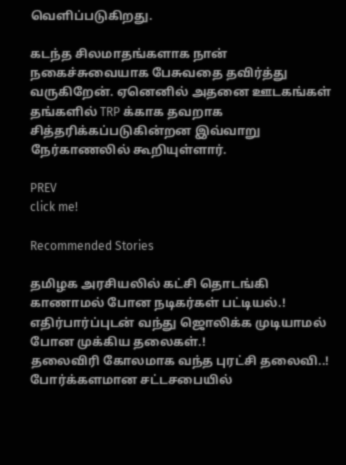வெளிப்படுகிறது.

கடந்த சிலமாதங்களாக நான் நகைச்சுவையாக பேசுவதை தவிர்த்து வருகிறேன். ஏனெனில் அதனை ஊடகங்கள் தங்களில் TRP க்காக தவறாக சித்தரிக்கப்படுகின்றன இவ்வாறு நேர்காணலில் கூறியுள்ளார்.

PREV
click me!

Recommended Stories

தமிழக அரசியலில் கட்சி தொடங்கி காணாமல் போன நடிகர்கள் பட்டியல்.! எதிர்பார்ப்புடன் வந்து ஜொலிக்க முடியாமல் போன முக்கிய தலைகள்.!
தலைவிரி கோலமாக வந்த புரட்சி தலைவி..! போர்க்களமான சட்டசபையில்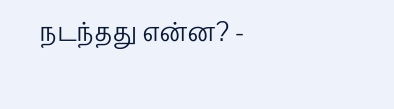நடந்தது என்ன? -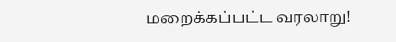மறைக்கப்பட்ட வரலாறு!